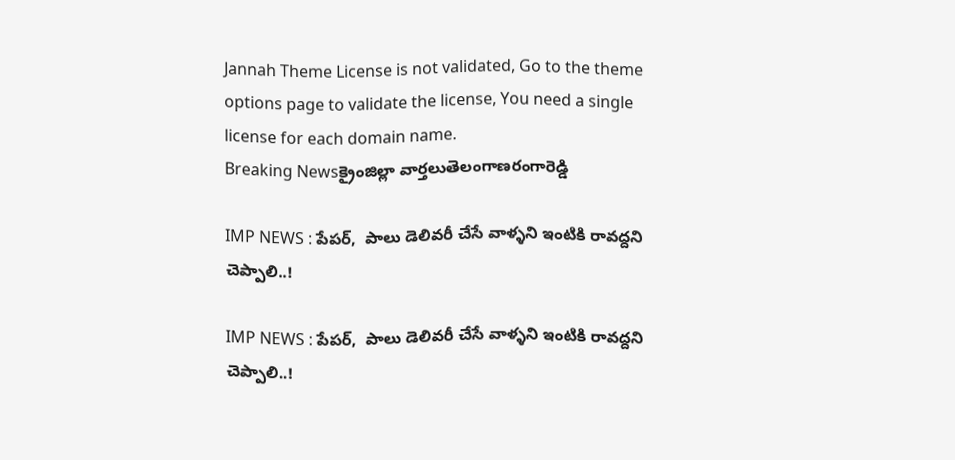Jannah Theme License is not validated, Go to the theme options page to validate the license, You need a single license for each domain name.
Breaking Newsక్రైంజిల్లా వార్తలుతెలంగాణరంగారెడ్డి

IMP NEWS : పేపర్,  పాలు డెలివరీ చేసే వాళ్ళని ఇంటికి రావద్దని చెప్పాలి..!

IMP NEWS : పేపర్,  పాలు డెలివరీ చేసే వాళ్ళని ఇంటికి రావద్దని చెప్పాలి..!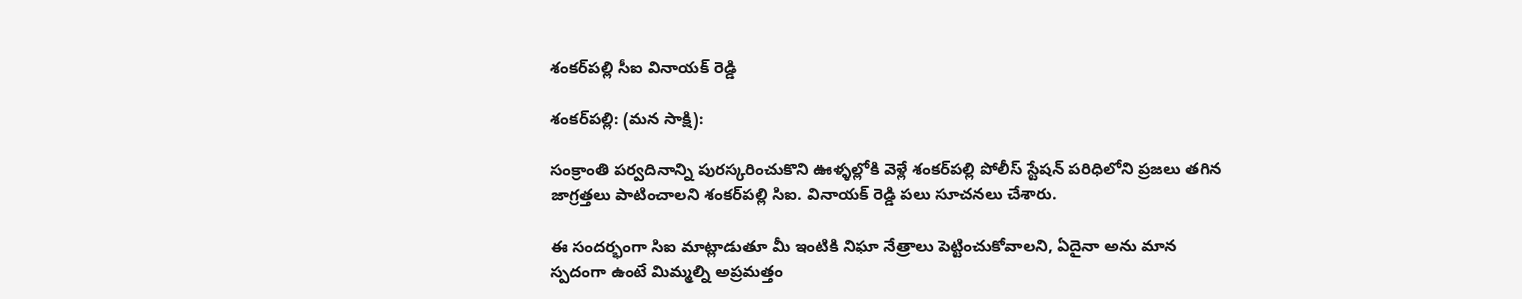శంకర్‌పల్లి సీఐ వినాయక్ రెడ్డి

శంకర్‌పల్లి: (మన సాక్షి):

సంక్రాంతి పర్వదినాన్ని పురస్కరించుకొని ఊళ్ళల్లోకి వెళ్లే శంకర్‌పల్లి పోలీస్ స్టేషన్ పరిధిలోని ప్రజలు తగిన జాగ్రత్తలు పాటించాలని శంకర్‌పల్లి సిఐ. వినాయక్ రెడ్డి పలు సూచనలు చేశారు.

ఈ సందర్భంగా సిఐ మాట్లాడుతూ మీ ఇంటికి నిఘా నేత్రాలు పెట్టించుకోవాలని, ఏదైనా అను మాన స్పదంగా ఉంటే మిమ్మల్ని అప్రమత్తం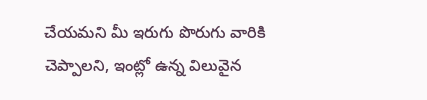చేయమని మీ ఇరుగు పొరుగు వారికి చెప్పాలని, ఇంట్లో ఉన్న విలువైన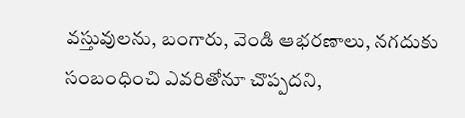వస్తువులను, బంగారు, వెండి ఆభరణాలు, నగదుకు సంబంధించి ఎవరితోనూ చొప్పదని,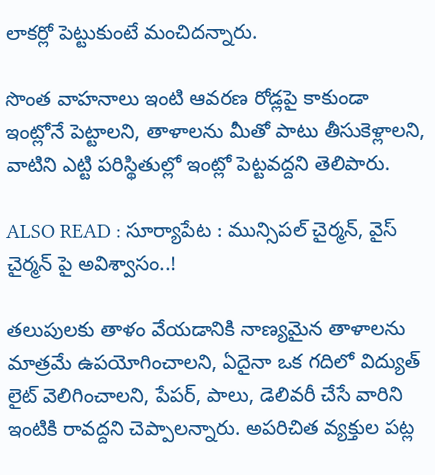లాకర్లో పెట్టుకుంటే మంచిదన్నారు.

సొంత వాహనాలు ఇంటి ఆవరణ రోడ్లపై కాకుండా ఇంట్లోనే పెట్టాలని, తాళాలను మీతో పాటు తీసుకెళ్లాలని, వాటిని ఎట్టి పరిస్థితుల్లో ఇంట్లో పెట్టవద్దని తెలిపారు.

ALSO READ : సూర్యాపేట : మున్సిపల్ చైర్మన్, వైస్ చైర్మన్ పై అవిశ్వాసం..!

తలుపులకు తాళం వేయడానికి నాణ్యమైన తాళాలను మాత్రమే ఉపయోగించాలని, ఏదైనా ఒక గదిలో విద్యుత్ లైట్ వెలిగించాలని, పేపర్, పాలు, డెలివరీ చేసే వారిని ఇంటికి రావద్దని చెప్పాలన్నారు. అపరిచిత వ్యక్తుల పట్ల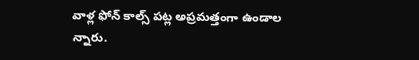వాళ్ల ఫోన్ కాల్స్ పట్ల అప్రమత్తంగా ఉండాల న్నారు.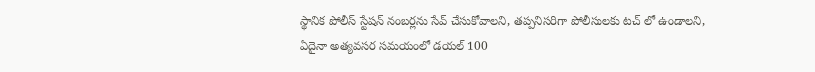స్థానిక పోలీస్ స్టేషన్ నంబర్లను సేవ్ చేసుకోవాలని, తప్పనిసరిగా పోలీసులకు టచ్ లో ఉండాలని, ఏదైనా అత్యవసర సమయంలో డయల్ 100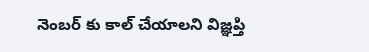నెంబర్ కు కాల్ చేయాలని విజ్ఞప్తి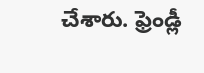చేశారు. ఫ్రెండ్లీ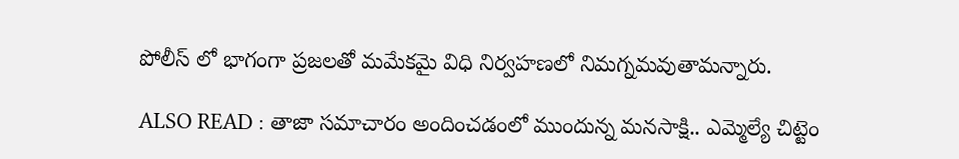పోలీస్ లో భాగంగా ప్రజలతో మమేకమై విధి నిర్వహణలో నిమగ్నమవుతామన్నారు.

ALSO READ : తాజా సమాచారం అందించడంలో ముందున్న మనసాక్షి.. ఎమ్మెల్యే చిట్టెం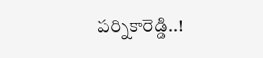పర్నికారెడ్డి..!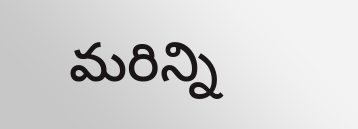మరిన్ని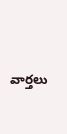వార్తలు